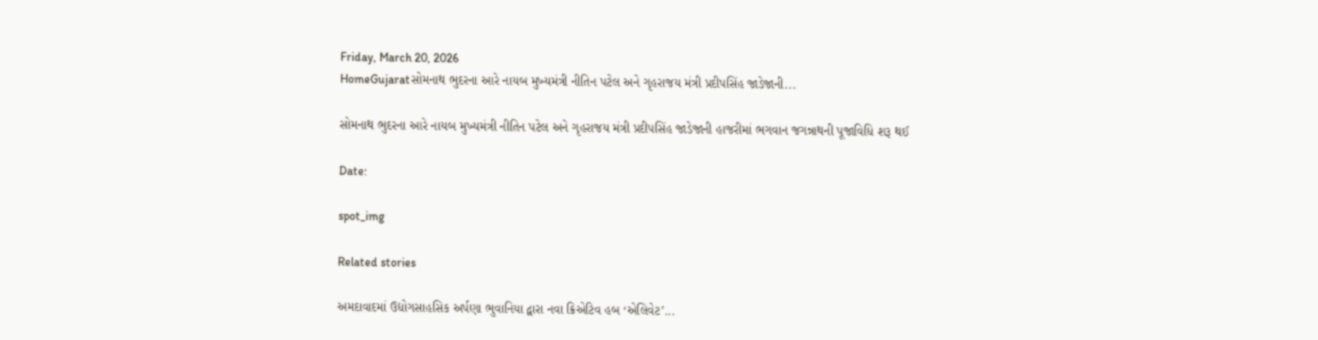Friday, March 20, 2026
HomeGujaratસોમનાથ ભુદરના આરે નાયબ મુખ્યમંત્રી નીતિન પટેલ અને ગૃહરાજય મંત્રી પ્રદીપસિંહ જાડેજાની...

સોમનાથ ભુદરના આરે નાયબ મુખ્યમંત્રી નીતિન પટેલ અને ગૃહરાજય મંત્રી પ્રદીપસિંહ જાડેજાની હાજરીમાં ભગવાન જગન્નાથની પૂજાવિધિ શરૂ થઈ

Date:

spot_img

Related stories

અમદાવાદમાં ઉદ્યોગસાહસિક અર્પણા ભુવાનિયા દ્વારા નવા ક્રિએટિવ હબ ‘એલિવેટ’...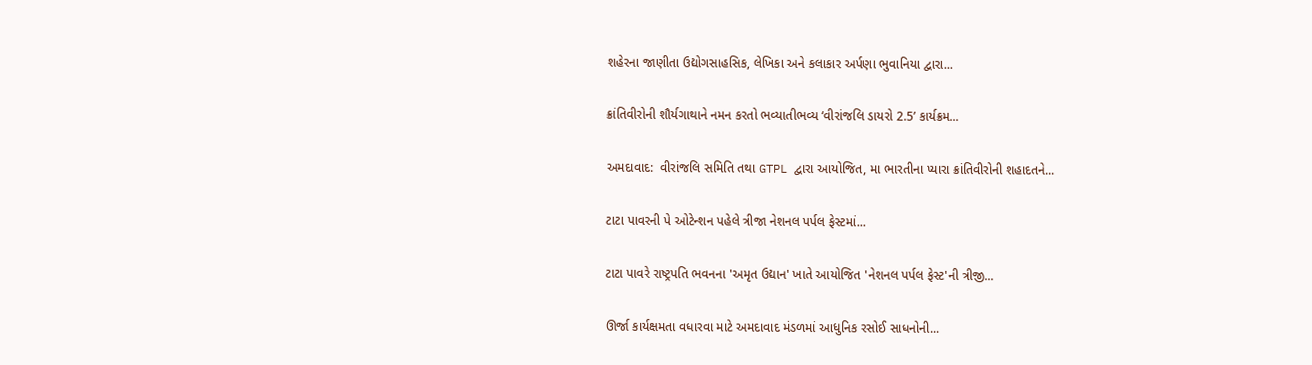શહેરના જાણીતા ઉદ્યોગસાહસિક, લેખિકા અને કલાકાર અર્પણા ભુવાનિયા દ્વારા...

ક્રાંતિવીરોની શૌર્યગાથાને નમન કરતો ભવ્યાતીભવ્ય ‘વીરાંજલિ ડાયરો 2.5’ કાર્યક્રમ...

અમદાવાદ:  વીરાંજલિ સમિતિ તથા GTPL દ્વારા આયોજિત, મા ભારતીના પ્યારા ક્રાંતિવીરોની શહાદતને...

ટાટા પાવરની પે ઓટેન્શન પહેલે ત્રીજા નેશનલ પર્પલ ફેસ્ટમાં...

ટાટા પાવરે રાષ્ટ્રપતિ ભવનના 'અમૃત ઉદ્યાન' ખાતે આયોજિત 'નેશનલ પર્પલ ફેસ્ટ'ની ત્રીજી...

ઊર્જા કાર્યક્ષમતા વધારવા માટે અમદાવાદ મંડળમાં આધુનિક રસોઈ સાધનોની...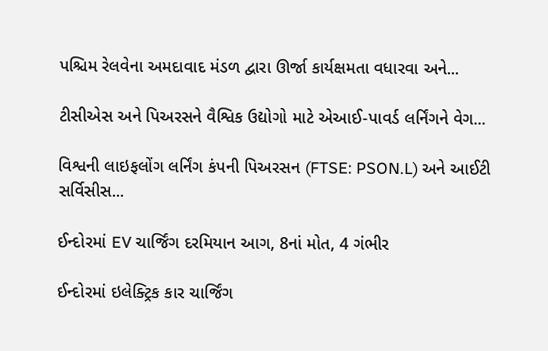પશ્ચિમ રેલવેના અમદાવાદ મંડળ દ્વારા ઊર્જા કાર્યક્ષમતા વધારવા અને...

ટીસીએસ અને પિઅરસને વૈશ્વિક ઉદ્યોગો માટે એઆઈ-પાવર્ડ લર્નિંગને વેગ...

વિશ્વની લાઇફલોંગ લર્નિંગ કંપની પિઅરસન (FTSE: PSON.L) અને આઈટી સર્વિસીસ...

ઈન્દોરમાં EV ચાર્જિંગ દરમિયાન આગ, 8નાં મોત, 4 ગંભીર

ઈન્દોરમાં ઇલેક્ટ્રિક કાર ચાર્જિંગ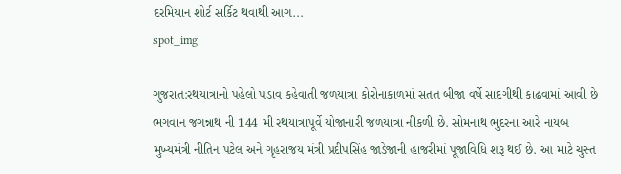દરમિયાન શોર્ટ સર્કિટ થવાથી આગ...
spot_img

ગુજરાત:રથયાત્રાનો પહેલો પડાવ કહેવાતી જળયાત્રા કોરોનાકાળમાં સતત બીજા વર્ષે સાદગીથી કાઢવામાં આવી છે ભગવાન જગન્નાથ ની 144 મી રથયાત્રાપૂર્વે યોજાનારી જળયાત્રા નીકળી છે. સોમનાથ ભુદરના આરે નાયબ મુખ્યમંત્રી નીતિન પટેલ અને ગૃહરાજય મંત્રી પ્રદીપસિંહ જાડેજાની હાજરીમાં પૂજાવિધિ શરૂ થઈ છે. આ માટે ચુસ્ત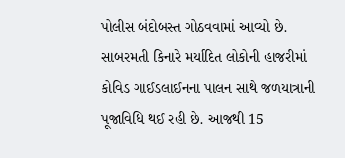પોલીસ બંદોબસ્ત ગોઠવવામાં આવ્યો છે. સાબરમતી કિનારે મર્યાદિત લોકોની હાજરીમાં કોવિડ ગાઈડલાઈનના પાલન સાથે જળયાત્રાની પૂજાવિધિ થઈ રહી છે. આજથી 15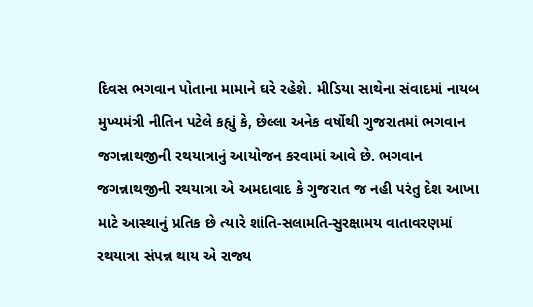દિવસ ભગવાન પોતાના મામાને ઘરે રહેશે. મીડિયા સાથેના સંવાદમાં નાયબ મુખ્યમંત્રી નીતિન પટેલે કહ્યું કે, છેલ્લા અનેક વર્ષોથી ગુજરાતમાં ભગવાન જગન્નાથજીની રથયાત્રાનું આયોજન કરવામાં આવે છે. ભગવાન જગન્નાથજીની રથયાત્રા એ અમદાવાદ કે ગુજરાત જ નહી પરંતુ દેશ આખા માટે આસ્થાનું પ્રતિક છે ત્યારે શાંતિ-સલામતિ-સુરક્ષામય વાતાવરણમાં રથયાત્રા સંપન્ન થાય એ રાજ્ય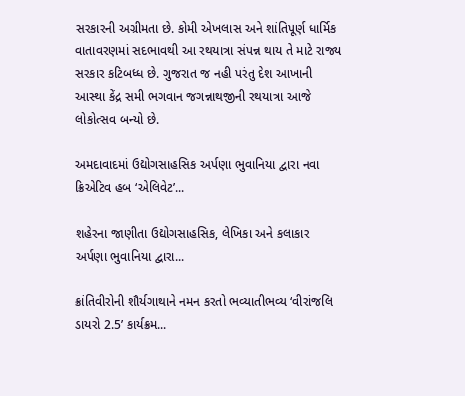સરકારની અગ્રીમતા છે. કોમી એખલાસ અને શાંતિપૂર્ણ ધાર્મિક વાતાવરણમાં સદભાવથી આ રથયાત્રા સંપન્ન થાય તે માટે રાજ્ય સરકાર કટિબધ્ધ છે. ગુજરાત જ નહી પરંતુ દેશ આખાની આસ્થા કેંદ્ર સમી ભગવાન જગન્નાથજીની રથયાત્રા આજે લોકોત્સવ બન્યો છે.

અમદાવાદમાં ઉદ્યોગસાહસિક અર્પણા ભુવાનિયા દ્વારા નવા ક્રિએટિવ હબ ‘એલિવેટ’...

શહેરના જાણીતા ઉદ્યોગસાહસિક, લેખિકા અને કલાકાર અર્પણા ભુવાનિયા દ્વારા...

ક્રાંતિવીરોની શૌર્યગાથાને નમન કરતો ભવ્યાતીભવ્ય ‘વીરાંજલિ ડાયરો 2.5’ કાર્યક્રમ...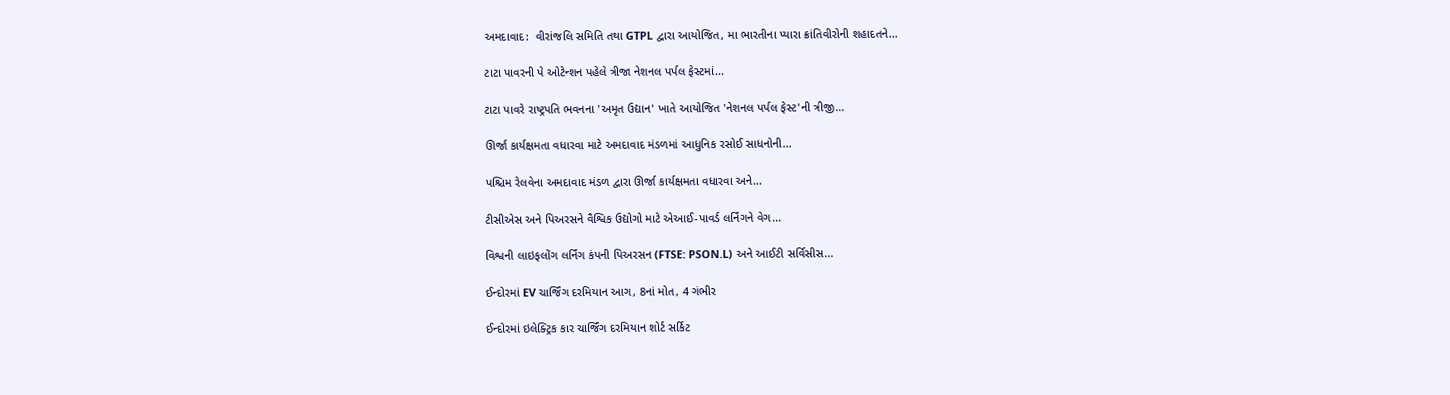અમદાવાદ:  વીરાંજલિ સમિતિ તથા GTPL દ્વારા આયોજિત, મા ભારતીના પ્યારા ક્રાંતિવીરોની શહાદતને...

ટાટા પાવરની પે ઓટેન્શન પહેલે ત્રીજા નેશનલ પર્પલ ફેસ્ટમાં...

ટાટા પાવરે રાષ્ટ્રપતિ ભવનના 'અમૃત ઉદ્યાન' ખાતે આયોજિત 'નેશનલ પર્પલ ફેસ્ટ'ની ત્રીજી...

ઊર્જા કાર્યક્ષમતા વધારવા માટે અમદાવાદ મંડળમાં આધુનિક રસોઈ સાધનોની...

પશ્ચિમ રેલવેના અમદાવાદ મંડળ દ્વારા ઊર્જા કાર્યક્ષમતા વધારવા અને...

ટીસીએસ અને પિઅરસને વૈશ્વિક ઉદ્યોગો માટે એઆઈ-પાવર્ડ લર્નિંગને વેગ...

વિશ્વની લાઇફલોંગ લર્નિંગ કંપની પિઅરસન (FTSE: PSON.L) અને આઈટી સર્વિસીસ...

ઈન્દોરમાં EV ચાર્જિંગ દરમિયાન આગ, 8નાં મોત, 4 ગંભીર

ઈન્દોરમાં ઇલેક્ટ્રિક કાર ચાર્જિંગ દરમિયાન શોર્ટ સર્કિટ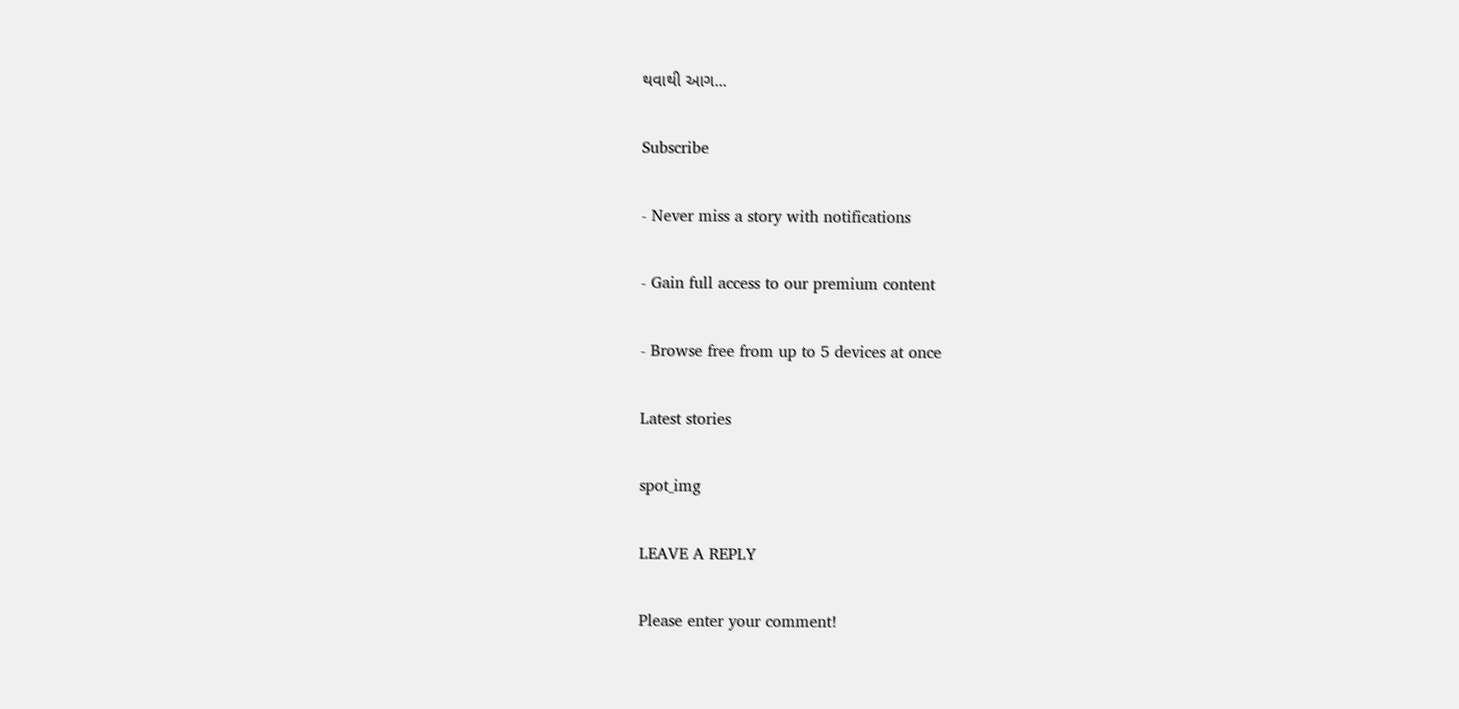થવાથી આગ...

Subscribe

- Never miss a story with notifications

- Gain full access to our premium content

- Browse free from up to 5 devices at once

Latest stories

spot_img

LEAVE A REPLY

Please enter your comment!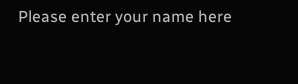Please enter your name here